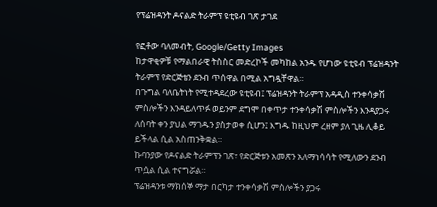የፕሬዝዳንት ዶናልድ ትራምፕ ዩቲዩብ ገጽ ታገደ

የፎቶው ባለመብት, Google/Getty Images
ከታዋቂዎቹ የማልበራዊ ትስስር መድረኮች መካከል አንዱ የሆነው ዩቲዩብ ፕሬዝዳንት ትራምፕ የድርጅቴን ደንብ ጥሰዋል በሚል አግዷቸዋል።
በጉግል ባለቤትነት የሚተዳደረው ዩቲዩብ፤ ፕሬዝዳንት ትራምፕ አዳዲስ ተንቀሳቃሽ ምስሎችን እንዳይለጥፉ ወይንም ደግሞ በቀጥታ ተንቀሳቃሽ ምስሎችን እንዳያጋሩ ለሰባት ቀን ያህል ማገዱን ያስታወቀ ሲሆን፤ እግዱ ከዚህም ረዘም ያለ ጊዜ ሊቆይ ይችላል ሲል አስጠንቅቋል።
ኩባንያው የዶናልድ ትራምፕን ገጽ፣ የድርጅቱን አመጽን አለማነሳሳት የሚለውን ደንብ ጥሷል ሲል ተናግሯል።
ፕሬዝዳንቱ ማክሰኞ ማታ በርካታ ተንቀሳቃሽ ምስሎችን ያጋሩ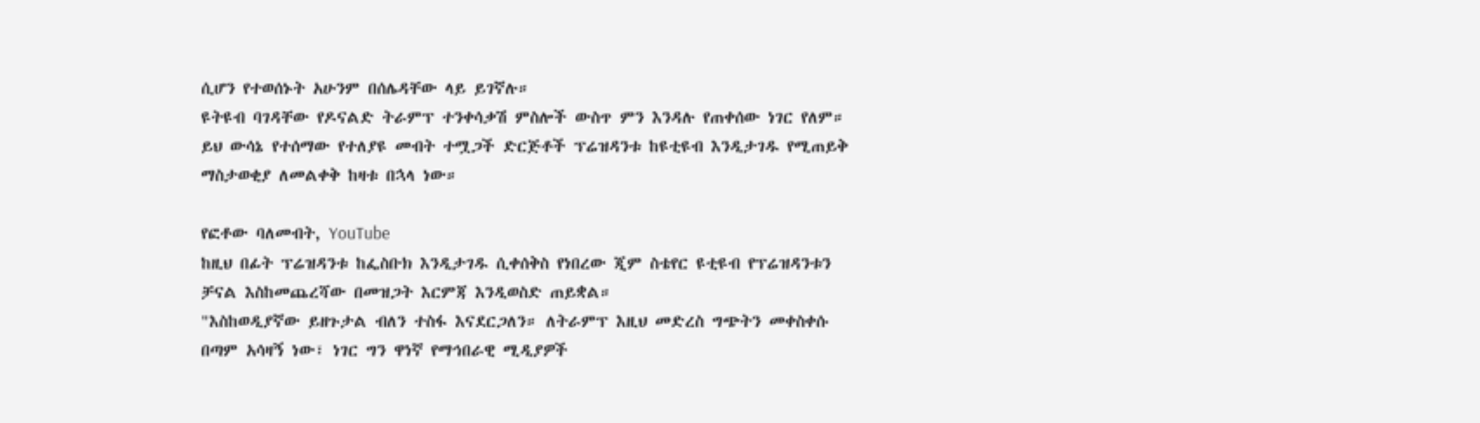ሲሆን የተወሰኑት አሁንም በሰሌዳቸው ላይ ይገኛሉ።
ዩትዩብ ባገዳቸው የዶናልድ ትራምፕ ተንቀሳቃሽ ምስሎች ውስጥ ምን እንዳሉ የጠቀሰው ነገር የለም።
ይህ ውሳኔ የተሰማው የተለያዩ መብት ተሟጋች ድርጅቶች ፕሬዝዳንቱ ከዩቲዩብ እንዲታገዱ የሚጠይቅ ማስታወቂያ ለመልቀቅ ከዛቱ በኋላ ነው።

የፎቶው ባለመብት, YouTube
ከዚህ በፊት ፕሬዝዳንቱ ከፌስቡክ እንዲታገዱ ሲቀሰቅስ የነበረው ጂም ስቴየር ዩቲዩብ የፕሬዝዳንቱን ቻናል እስከመጨረሻው በመዝጋት እርምጃ እንዲወስድ ጠይቋል።
"እስከወዲያኛው ይዘጉታል ብለን ተስፋ እናደርጋለን። ለትራምፕ እዚህ መድረስ ግጭትን መቀስቀሱ በጣም አሳዛኝ ነው፣ ነገር ግን ዋነኛ የማኅበራዊ ሚዲያዎች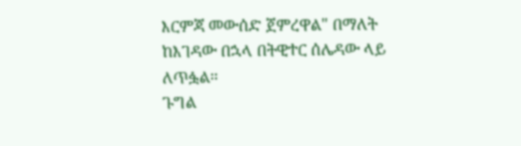እርምጃ መውሰድ ጀምረዋል" በማለት ከእገዳው በኋላ በትዊተር ሰሌዳው ላይ ለጥፏል።
ጉግል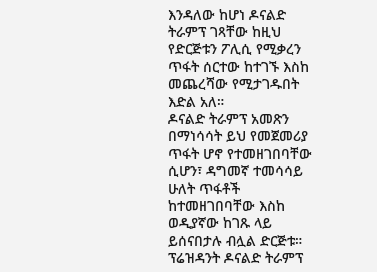እንዳለው ከሆነ ዶናልድ ትራምፕ ገጻቸው ከዚህ የድርጅቱን ፖሊሲ የሚቃረን ጥፋት ሰርተው ከተገኙ እስከ መጨረሻው የሚታገዱበት እድል አለ።
ዶናልድ ትራምፕ አመጽን በማነሳሳት ይህ የመጀመሪያ ጥፋት ሆኖ የተመዘገበባቸው ሲሆን፣ ዳግመኛ ተመሳሳይ ሁለት ጥፋቶች ከተመዘገበባቸው እስከ ወዲያኛው ከገጹ ላይ ይሰናበታሉ ብሏል ድርጅቱ።
ፕሬዝዳንት ዶናልድ ትራምፕ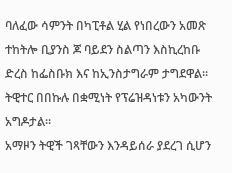ባለፈው ሳምንት በካፒቶል ሂል የነበረውን አመጽ ተከትሎ ቢያንስ ጆ ባይደን ስልጣን እስኪረከቡ ድረስ ከፌስቡክ እና ከኢንስታግራም ታግደዋል።
ትዊተር በበኩሉ በቋሚነት የፕሬዝዳነቱን አካውንት አግዶታል።
አማዞን ትዊች ገጻቸውን እንዳይሰራ ያደረገ ሲሆን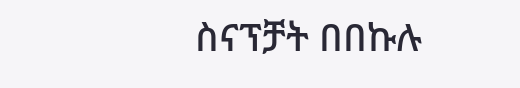ስናፕቻት በበኩሉ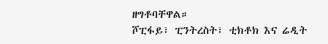ዘግቶባቸዋል።
ሾፒፋይ፣ ፒንትረስት፣ ቲክቶክ እና ሬዲት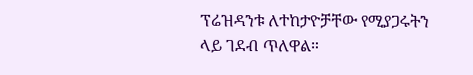ፕሬዝዳንቱ ለተከታዮቻቸው የሚያጋሩትን ላይ ገደብ ጥለዋል።